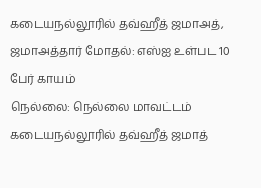கடையநல்லூரில் தவ்ஹீத் ஜமாஅத், ஜமாஅத்தார் மோதல்: எஸ்ஐ உள்பட 10 பேர் காயம்
நெல்லை: நெல்லை மாவட்டம் கடையநல்லூரில் தவ்ஹீத் ஜமாத்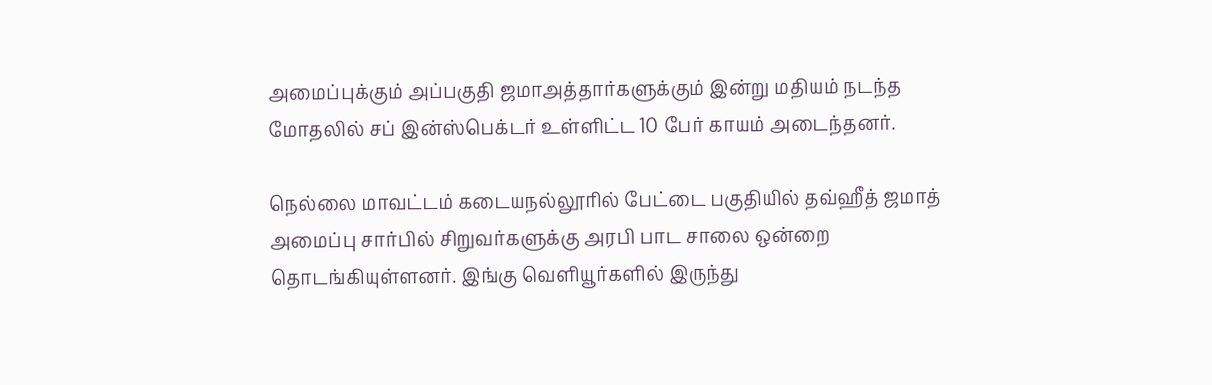அமைப்புக்கும் அப்பகுதி ஜமாஅத்தார்களுக்கும் இன்று மதியம் நடந்த மோதலில் சப் இன்ஸ்பெக்டர் உள்ளிட்ட 10 பேர் காயம் அடைந்தனர்.

நெல்லை மாவட்டம் கடையநல்லூரில் பேட்டை பகுதியில் தவ்ஹீத் ஜமாத் அமைப்பு சார்பில் சிறுவர்களுக்கு அரபி பாட சாலை ஒன்றை தொடங்கியுள்ளனர். இங்கு வெளியூர்களில் இருந்து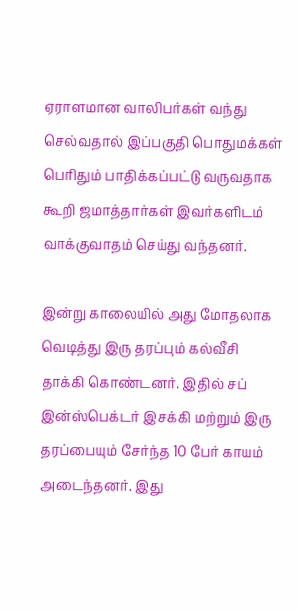ஏராளமான வாலிபர்கள் வந்து செல்வதால் இப்பகுதி பொதுமக்கள் பெரிதும் பாதிக்கப்பட்டு வருவதாக கூறி ஜமாத்தார்கள் இவர்களிடம் வாக்குவாதம் செய்து வந்தனர்.

இன்று காலையில் அது மோதலாக வெடித்து இரு தரப்பும் கல்வீசி தாக்கி கொண்டனர். இதில் சப் இன்ஸ்பெக்டர் இசக்கி மற்றும் இரு தரப்பையும் சேர்ந்த 10 பேர் காயம் அடைந்தனர். இது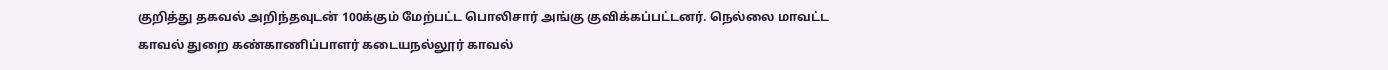குறித்து தகவல் அறிந்தவுடன் 100க்கும் மேற்பட்ட பொலிசார் அங்கு குவிக்கப்பட்டனர். நெல்லை மாவட்ட காவல் துறை கண்காணிப்பாளர் கடையநல்லூர் காவல்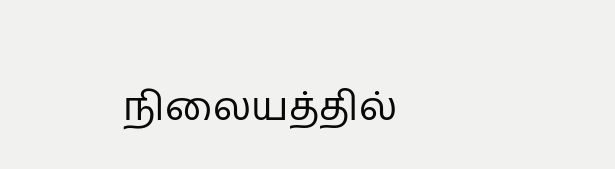நிலையத்தில்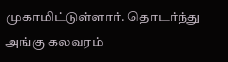முகாமிட்டுள்ளார். தொடர்ந்து அங்கு கலவரம்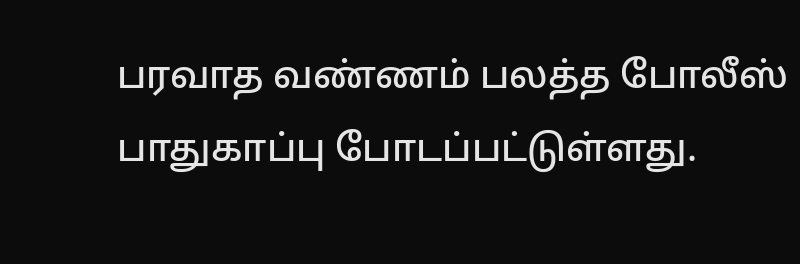பரவாத வண்ணம் பலத்த போலீஸ் பாதுகாப்பு போடப்பட்டுள்ளது.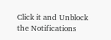Click it and Unblock the Notifications